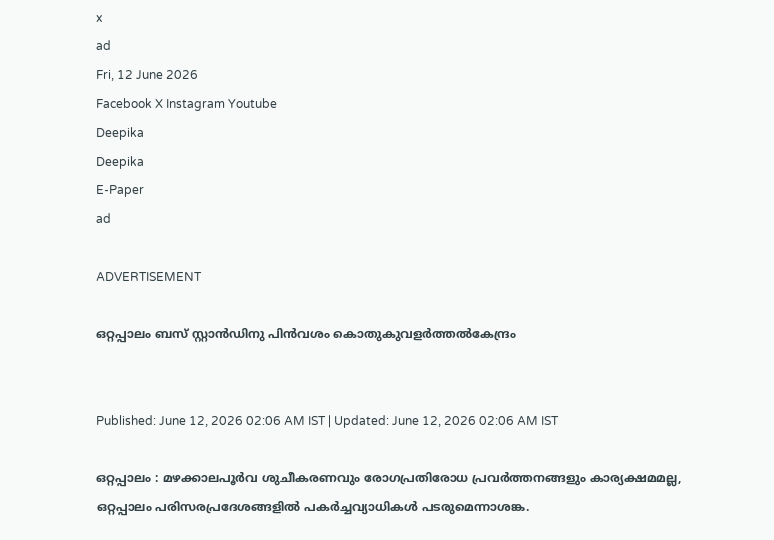x
ad
Fri, 12 June 2026
Facebook X Instagram Youtube
Deepika
Deepika
E-Paper
ad

ADVERTISEMENT

ഒറ്റപ്പാലം ബസ്‌ സ്റ്റാൻഡിനു പിൻവശം കൊതുകുവളർത്തൽകേന്ദ്രം


Published: June 12, 2026 02:06 AM IST | Updated: June 12, 2026 02:06 AM IST

ഒറ്റപ്പാലം : മഴക്കാലപൂർവ ശുചീകരണവും രോഗപ്രതിരോധ പ്രവർത്തനങ്ങളും കാര്യക്ഷമമല്ല, ഒറ്റപ്പാലം പരിസരപ്രദേശങ്ങളിൽ പകർച്ചവ്യാധികൾ പടരുമെന്നാശങ്ക.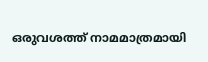ഒരുവശത്ത് നാമമാത്രമായി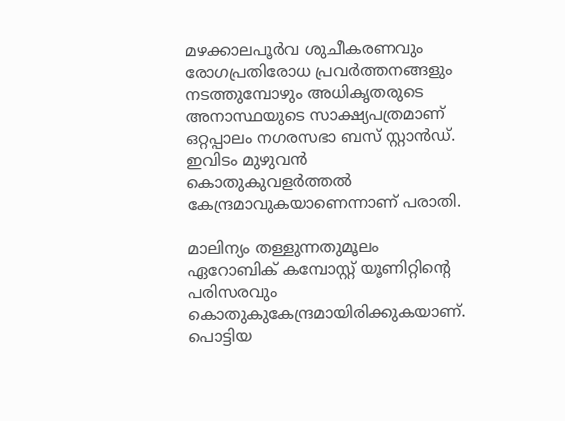മഴക്കാലപൂർവ ശുചീകരണവും രോഗപ്രതിരോധ പ്രവർത്തനങ്ങളും നടത്തുമ്പോഴും അധികൃതരുടെ അനാസ്ഥയുടെ സാക്ഷ്യപത്രമാണ് ഒറ്റപ്പാലം നഗരസഭാ ബസ് സ്റ്റാൻഡ്. ഇവിടം മുഴുവൻ കൊതുകുവളർത്തൽ കേന്ദ്രമാവുകയാണെന്നാണ് പരാതി.

മാലിന്യം തള്ളുന്നതുമൂലം ഏറോബിക് കമ്പോസ്റ്റ് യൂണിറ്റിന്‍റെ പരിസരവും കൊതുകുകേന്ദ്രമായിരിക്കുകയാണ്. പൊട്ടിയ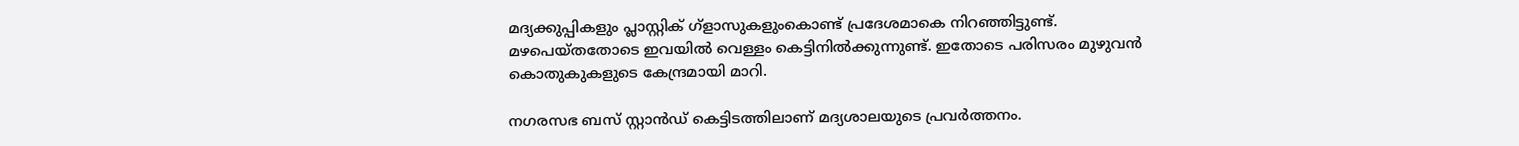മദ്യക്കുപ്പികളും പ്ലാസ്റ്റിക് ഗ്ളാസുകളുംകൊണ്ട് പ്രദേശമാകെ നിറഞ്ഞിട്ടുണ്ട്. മഴപെയ്തതോടെ ഇവയിൽ വെള്ളം കെട്ടിനിൽക്കുന്നുണ്ട്. ഇതോടെ പരിസരം മുഴുവൻ കൊതുകുകളുടെ കേന്ദ്രമായി മാറി.

നഗരസഭ ബസ്‌ സ്റ്റാൻഡ് കെട്ടിടത്തിലാണ് മദ്യശാലയുടെ പ്രവർത്തനം.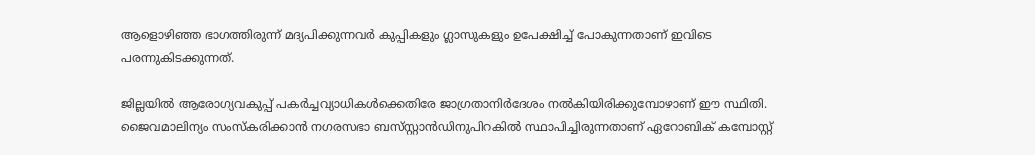ആളൊഴിഞ്ഞ ഭാഗത്തിരുന്ന് മദ്യപിക്കുന്നവർ കുപ്പികളും ഗ്ലാസുകളും ഉപേക്ഷിച്ച് പോകുന്നതാണ് ഇവിടെ പരന്നുകിടക്കുന്നത്.

ജില്ലയിൽ ആരോഗ്യവകുപ്പ് പകർച്ചവ്യാധികൾക്കെതിരേ ജാഗ്രതാനിർദേശം നൽകിയിരിക്കുമ്പോഴാണ് ഈ സ്ഥിതി. ജൈവമാലിന്യം സംസ്കരിക്കാൻ നഗരസഭാ ബസ്‌സ്റ്റാൻഡിനുപിറകിൽ സ്ഥാപിച്ചിരുന്നതാണ് ഏറോബിക് കമ്പോസ്റ്റ്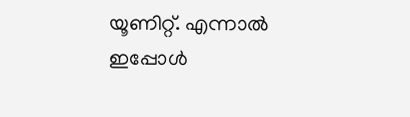യൂണിറ്റ്. എന്നാൽ ഇപ്പോൾ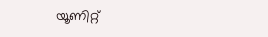യൂണിറ്റ്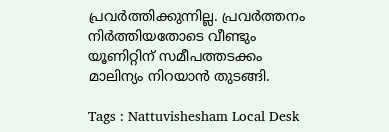പ്രവർത്തിക്കുന്നില്ല. പ്രവർത്തനം നിർത്തിയതോടെ വീണ്ടും യൂണിറ്റിന് സമീപത്തടക്കം മാലിന്യം നിറയാൻ തുടങ്ങി.

Tags : Nattuvishesham Local Desk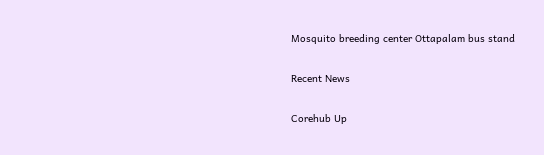Mosquito breeding center Ottapalam bus stand

Recent News

Corehub Up